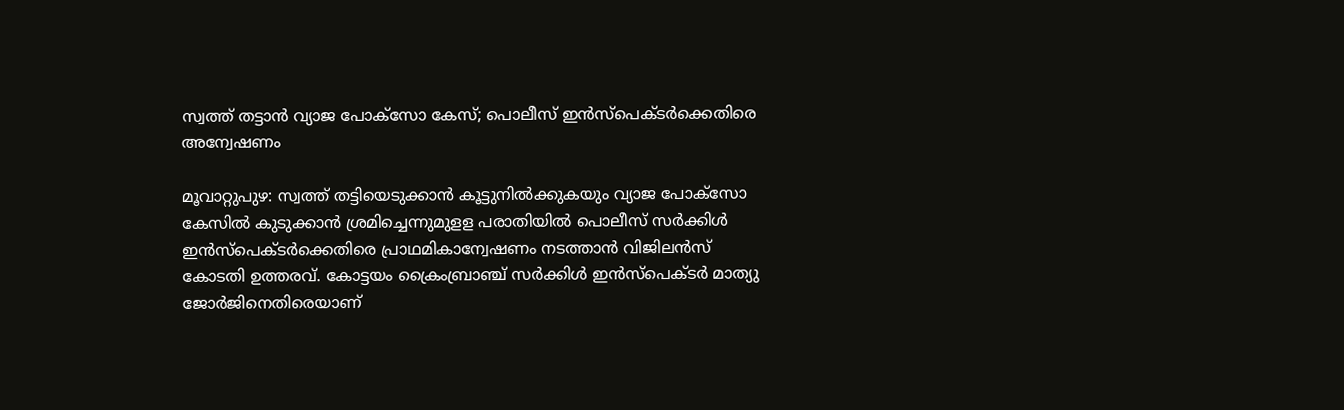സ്വത്ത് തട്ടാന്‍ വ്യാജ പോക്‌സോ കേസ്; പൊലീസ് ഇന്‍സ്‌പെക്ടര്‍ക്കെതിരെ അന്വേഷണം

മൂവാറ്റുപുഴ: സ്വത്ത് തട്ടിയെടുക്കാന്‍ കൂട്ടുനില്‍ക്കുകയും വ്യാജ പോക്‌സോ കേസില്‍ കുടുക്കാന്‍ ശ്രമിച്ചെന്നുമുളള പരാതിയില്‍ പൊലീസ് സര്‍ക്കിള്‍ ഇന്‍സ്‌പെക്ടര്‍ക്കെതിരെ പ്രാഥമികാന്വേഷണം നടത്താന്‍ വിജിലന്‍സ് കോടതി ഉത്തരവ്. കോട്ടയം ക്രൈംബ്രാഞ്ച് സര്‍ക്കിള്‍ ഇന്‍സ്‌പെക്ടര്‍ മാത്യു ജോര്‍ജിനെതിരെയാണ്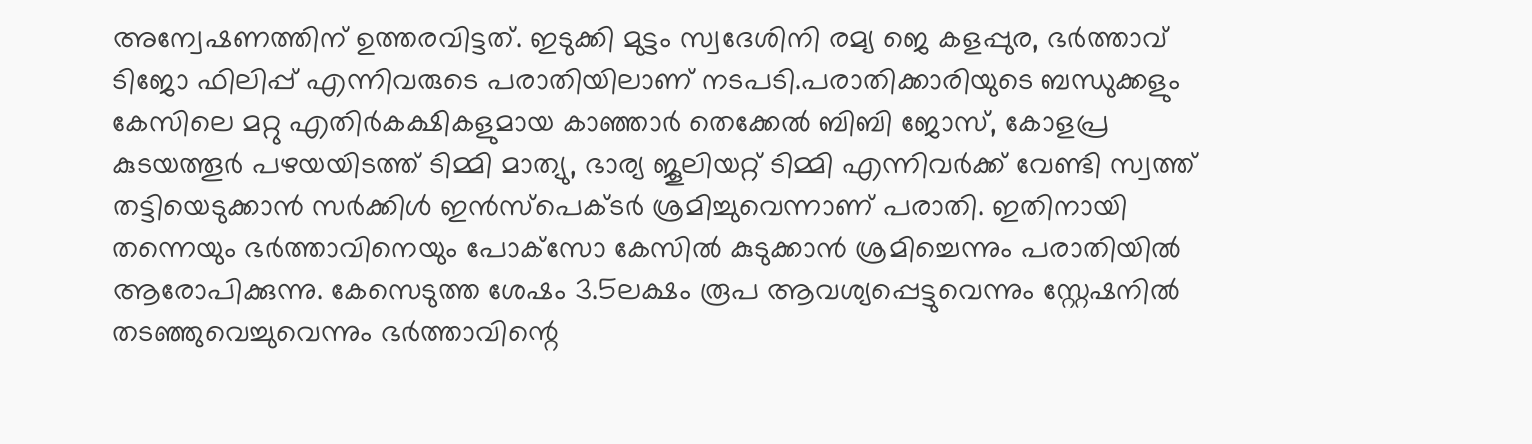അന്വേഷണത്തിന് ഉത്തരവിട്ടത്. ഇടുക്കി മുട്ടം സ്വദേശിനി രമ്യ ജെ കളപ്പുര, ഭര്‍ത്താവ് ടിജോ ഫിലിപ്പ് എന്നിവരുടെ പരാതിയിലാണ് നടപടി.പരാതിക്കാരിയുടെ ബന്ധുക്കളും കേസിലെ മറ്റു എതിര്‍കക്ഷികളുമായ കാഞ്ഞാര്‍ തെക്കേല്‍ ബിബി ജോസ്, കോളപ്ര കുടയത്തൂര്‍ പഴയയിടത്ത് ടിമ്മി മാത്യു, ഭാര്യ ജൂലിയറ്റ് ടിമ്മി എന്നിവര്‍ക്ക് വേണ്ടി സ്വത്ത് തട്ടിയെടുക്കാന്‍ സര്‍ക്കിള്‍ ഇന്‍സ്‌പെക്ടര്‍ ശ്രമിച്ചുവെന്നാണ് പരാതി. ഇതിനായി തന്നെയും ഭര്‍ത്താവിനെയും പോക്‌സോ കേസില്‍ കുടുക്കാന്‍ ശ്രമിച്ചെന്നും പരാതിയില്‍ ആരോപിക്കുന്നു. കേസെടുത്ത ശേഷം 3.5ലക്ഷം രൂപ ആവശ്യപ്പെട്ടുവെന്നും സ്റ്റേഷനില്‍ തടഞ്ഞുവെച്ചുവെന്നും ഭര്‍ത്താവിന്റെ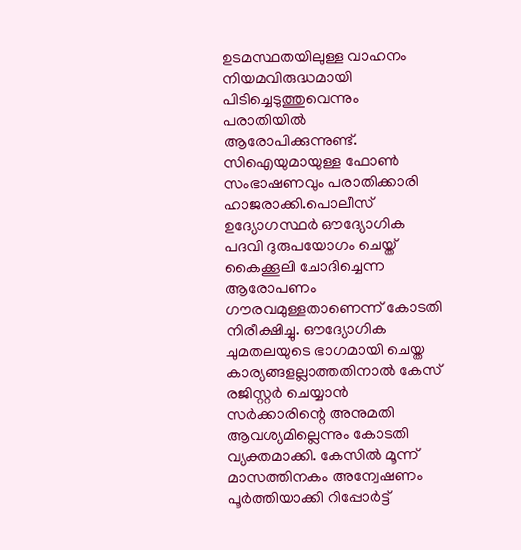ഉടമസ്ഥതയിലുള്ള വാഹനം നിയമവിരുദ്ധമായി പിടിച്ചെടുത്തുവെന്നും പരാതിയില്‍ ആരോപിക്കുന്നുണ്ട്. സിഐയുമായുള്ള ഫോണ്‍ സംഭാഷണവും പരാതിക്കാരി ഹാജരാക്കി.പൊലീസ് ഉദ്യോഗസ്ഥര്‍ ഔദ്യോഗിക പദവി ദുരുപയോഗം ചെയ്ത് കൈക്കൂലി ചോദിച്ചെന്ന ആരോപണം ഗൗരവമുള്ളതാണെന്ന് കോടതി നിരീക്ഷിച്ചു. ഔദ്യോഗിക ചുമതലയുടെ ഭാഗമായി ചെയ്ത കാര്യങ്ങളല്ലാത്തതിനാല്‍ കേസ് രജിസ്റ്റര്‍ ചെയ്യാന്‍ സര്‍ക്കാരിന്റെ അനുമതി ആവശ്യമില്ലെന്നും കോടതി വ്യക്തമാക്കി. കേസില്‍ മൂന്ന് മാസത്തിനകം അന്വേഷണം പൂര്‍ത്തിയാക്കി റിപ്പോര്‍ട്ട്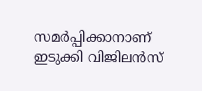സമര്‍പ്പിക്കാനാണ് ഇടുക്കി വിജിലന്‍സ്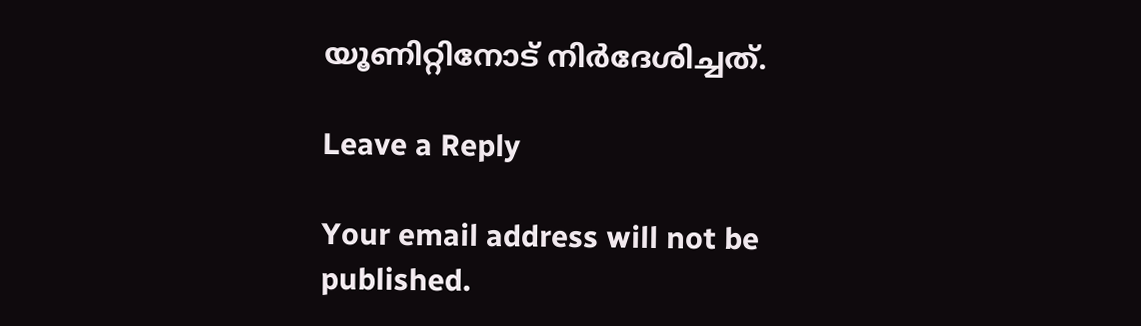യൂണിറ്റിനോട് നിര്‍ദേശിച്ചത്.

Leave a Reply

Your email address will not be published.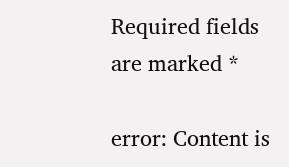Required fields are marked *

error: Content is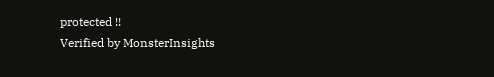protected !!
Verified by MonsterInsights